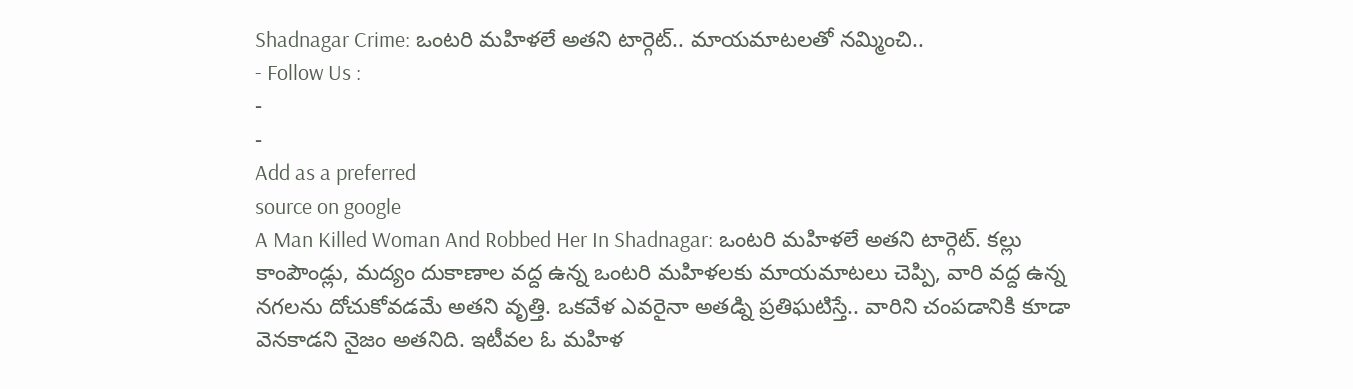Shadnagar Crime: ఒంటరి మహిళలే అతని టార్గెట్.. మాయమాటలతో నమ్మించి..
- Follow Us :
-
-
Add as a preferred
source on google
A Man Killed Woman And Robbed Her In Shadnagar: ఒంటరి మహిళలే అతని టార్గెట్. కల్లు కాంపౌండ్లు, మద్యం దుకాణాల వద్ద ఉన్న ఒంటరి మహిళలకు మాయమాటలు చెప్పి, వారి వద్ద ఉన్న నగలను దోచుకోవడమే అతని వృత్తి. ఒకవేళ ఎవరైనా అతడ్ని ప్రతిఘటిస్తే.. వారిని చంపడానికి కూడా వెనకాడని నైజం అతనిది. ఇటీవల ఓ మహిళ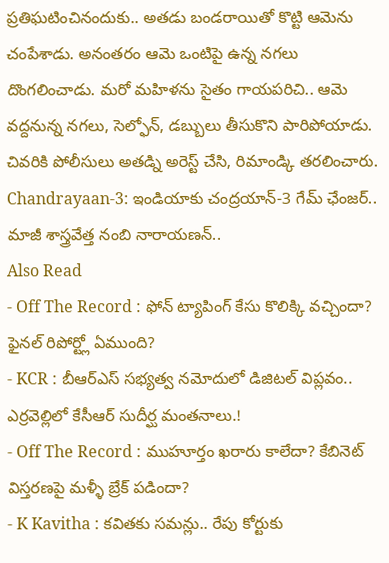ప్రతిఘటించినందుకు.. అతడు బండరాయితో కొట్టి ఆమెను చంపేశాడు. అనంతరం ఆమె ఒంటిపై ఉన్న నగలు దొంగలించాడు. మరో మహిళను సైతం గాయపరిచి.. ఆమె వద్దనున్న నగలు, సెల్ఫోన్, డబ్బులు తీసుకొని పారిపోయాడు. చివరికి పోలీసులు అతడ్ని అరెస్ట్ చేసి, రిమాండ్కి తరలించారు.
Chandrayaan-3: ఇండియాకు చంద్రయాన్-3 గేమ్ ఛేంజర్.. మాజీ శాస్త్రవేత్త నంబి నారాయణన్..
Also Read
- Off The Record : ఫోన్ ట్యాపింగ్ కేసు కొలిక్కి వచ్చిందా? ఫైనల్ రిపోర్ట్లో ఏముంది?
- KCR : బీఆర్ఎస్ సభ్యత్వ నమోదులో డిజిటల్ విప్లవం.. ఎర్రవెల్లిలో కేసీఆర్ సుదీర్ఘ మంతనాలు.!
- Off The Record : ముహూర్తం ఖరారు కాలేదా? కేబినెట్ విస్తరణపై మళ్ళీ బ్రేక్ పడిందా?
- K Kavitha : కవితకు సమన్లు.. రేపు కోర్టుకు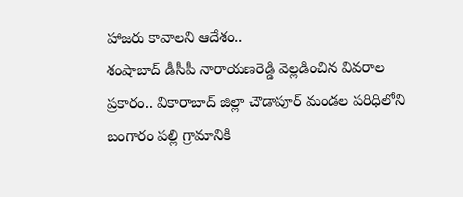హాజరు కావాలని ఆదేశం..
శంషాబాద్ డీసీపీ నారాయణరెడ్డి వెల్లడించిన వివరాల ప్రకారం.. వికారాబాద్ జిల్లా చౌడాపూర్ మండల పరిధిలోని బంగారం పల్లి గ్రామానికి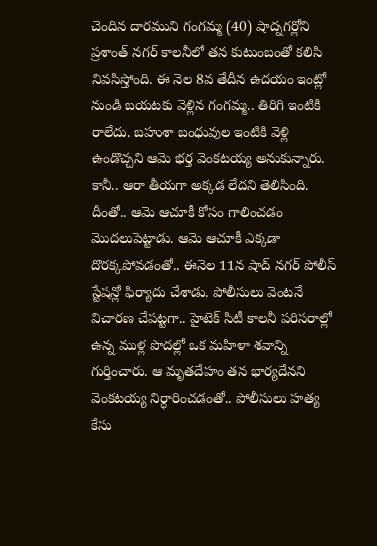చెందిన దారముని గంగమ్మ (40) షాద్నగర్లోని ప్రశాంత్ నగర్ కాలనీలో తన కుటుంబంతో కలిసి నివసిస్తోంది. ఈ నెల 8వ తేదీన ఉదయం ఇంట్లో నుండి బయటకు వెళ్లిన గంగమ్మ.. తిరిగి ఇంటికి రాలేదు. బహుశా బంధువుల ఇంటికి వెళ్లి ఉండొచ్చని ఆమె భర్త వెంకటయ్య అనుకున్నారు. కానీ.. ఆరా తీయగా అక్కడ లేదని తెలిసింది. దీంతో.. ఆమె ఆచూకీ కోసం గాలించడం మొదలుపెట్టాడు. ఆమె ఆచూకీ ఎక్కడా దొరక్కపోవడంతో.. ఈనెల 11న షాద్ నగర్ పోలీస్ స్టేషన్లో ఫిర్యాదు చేశాడు. పోలీసులు వెంటనే విచారణ చేపట్టగా.. హైటెక్ సిటీ కాలనీ పరిసరాల్లో ఉన్న ముళ్ల పొదల్లో ఒక మహిళా శవాన్ని గుర్తించారు. ఆ మృతదేహం తన భార్యదేనని వెంకటయ్య నిర్ధారించడంతో.. పోలీసులు హత్య కేసు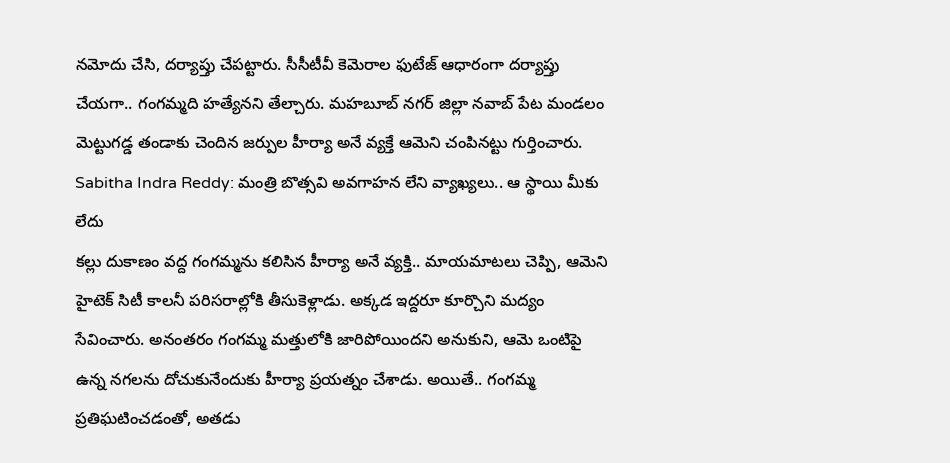నమోదు చేసి, దర్యాప్తు చేపట్టారు. సీసీటీవీ కెమెరాల ఫుటేజ్ ఆధారంగా దర్యాప్తు చేయగా.. గంగమ్మది హత్యేనని తేల్చారు. మహబూబ్ నగర్ జిల్లా నవాబ్ పేట మండలం మెట్టుగడ్డ తండాకు చెందిన జర్పుల హీర్యా అనే వ్యక్తే ఆమెని చంపినట్టు గుర్తించారు.
Sabitha Indra Reddy: మంత్రి బొత్సవి అవగాహన లేని వ్యాఖ్యలు.. ఆ స్థాయి మీకు లేదు
కల్లు దుకాణం వద్ద గంగమ్మను కలిసిన హీర్యా అనే వ్యక్తి.. మాయమాటలు చెప్పి, ఆమెని హైటెక్ సిటీ కాలనీ పరిసరాల్లోకి తీసుకెళ్లాడు. అక్కడ ఇద్దరూ కూర్చొని మద్యం సేవించారు. అనంతరం గంగమ్మ మత్తులోకి జారిపోయిందని అనుకుని, ఆమె ఒంటిపై ఉన్న నగలను దోచుకునేందుకు హీర్యా ప్రయత్నం చేశాడు. అయితే.. గంగమ్మ ప్రతిఘటించడంతో, అతడు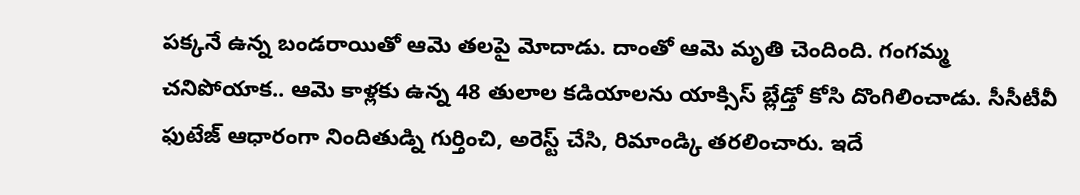పక్కనే ఉన్న బండరాయితో ఆమె తలపై మోదాడు. దాంతో ఆమె మృతి చెందింది. గంగమ్మ చనిపోయాక.. ఆమె కాళ్లకు ఉన్న 48 తులాల కడియాలను యాక్సిస్ బ్లేడ్తో కోసి దొంగిలించాడు. సీసీటీవీ ఫుటేజ్ ఆధారంగా నిందితుడ్ని గుర్తించి, అరెస్ట్ చేసి, రిమాండ్కి తరలించారు. ఇదే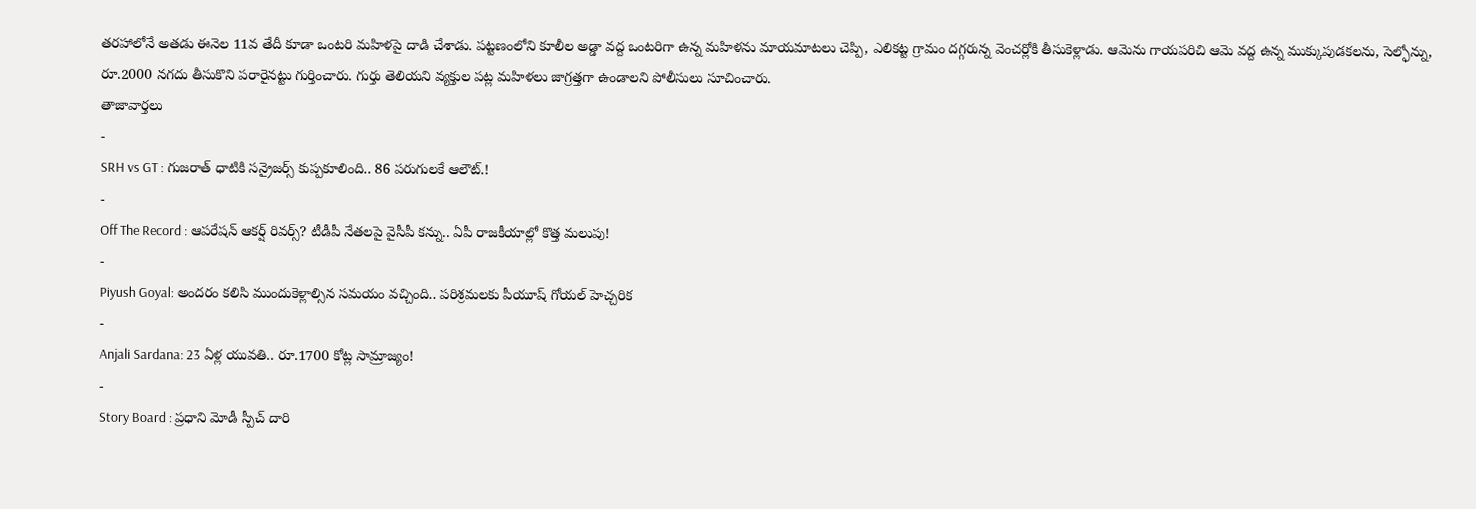తరహాలోనే అతడు ఈనెల 11వ తేదీ కూడా ఒంటరి మహిళపై దాడి చేశాడు. పట్టణంలోని కూలీల అడ్డా వద్ద ఒంటరిగా ఉన్న మహిళను మాయమాటలు చెప్పి, ఎలికట్ట గ్రామం దగ్గరున్న వెంచర్లోకి తీసుకెళ్లాడు. ఆమెను గాయపరిచి ఆమె వద్ద ఉన్న ముక్కుపుడకలను, సెల్ఫోన్ను, రూ.2000 నగదు తీసుకొని పరారైనట్టు గుర్తించారు. గుర్తు తెలియని వ్యక్తుల పట్ల మహిళలు జాగ్రత్తగా ఉండాలని పోలీసులు సూచించారు.
తాజావార్తలు
-
SRH vs GT : గుజరాత్ ధాటికి సన్రైజర్స్ కుప్పకూలింది.. 86 పరుగులకే ఆలౌట్.!
-
Off The Record : ఆపరేషన్ ఆకర్ష్ రివర్స్? టీడీపీ నేతలపై వైసీపీ కన్ను.. ఏపీ రాజకీయాల్లో కొత్త మలుపు!
-
Piyush Goyal: అందరం కలిసి ముందుకెళ్లాల్సిన సమయం వచ్చింది.. పరిశ్రమలకు పీయూష్ గోయల్ హెచ్చరిక
-
Anjali Sardana: 23 ఏళ్ల యువతి.. రూ.1700 కోట్ల సామ్రాజ్యం!
-
Story Board : ప్రధాని మోడీ స్పీచ్ దారి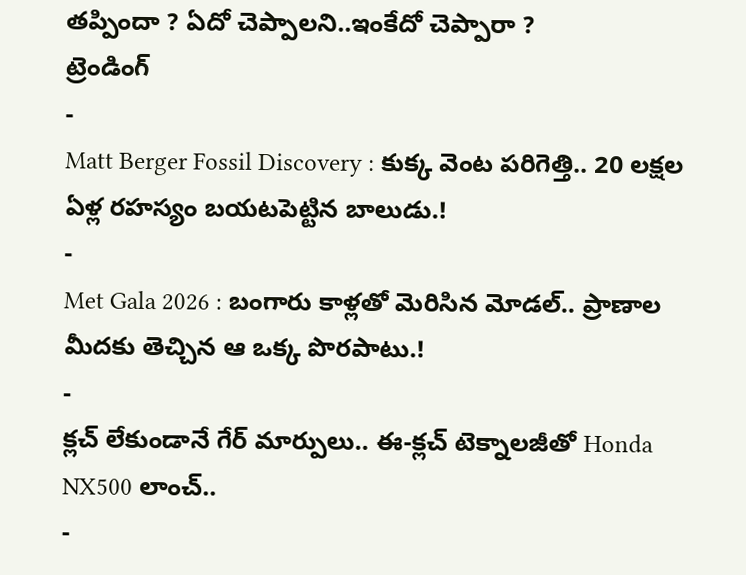తప్పిందా ? ఏదో చెప్పాలని..ఇంకేదో చెప్పారా ?
ట్రెండింగ్
-
Matt Berger Fossil Discovery : కుక్క వెంట పరిగెత్తి.. 20 లక్షల ఏళ్ల రహస్యం బయటపెట్టిన బాలుడు.!
-
Met Gala 2026 : బంగారు కాళ్లతో మెరిసిన మోడల్.. ప్రాణాల మీదకు తెచ్చిన ఆ ఒక్క పొరపాటు.!
-
క్లచ్ లేకుండానే గేర్ మార్పులు.. ఈ-క్లచ్ టెక్నాలజీతో Honda NX500 లాంచ్..
-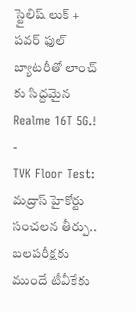స్టైలిష్ లుక్ + పవర్ ఫుల్ బ్యాటరీతో లాంచ్ కు సిద్దమైన Realme 16T 5G.!
-
TVK Floor Test: మద్రాస్ హైకోర్టు సంచలన తీర్పు.. బలపరీక్షకు ముందే టీవీకేకు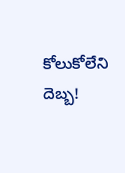కోలుకోలేని దెబ్బ!